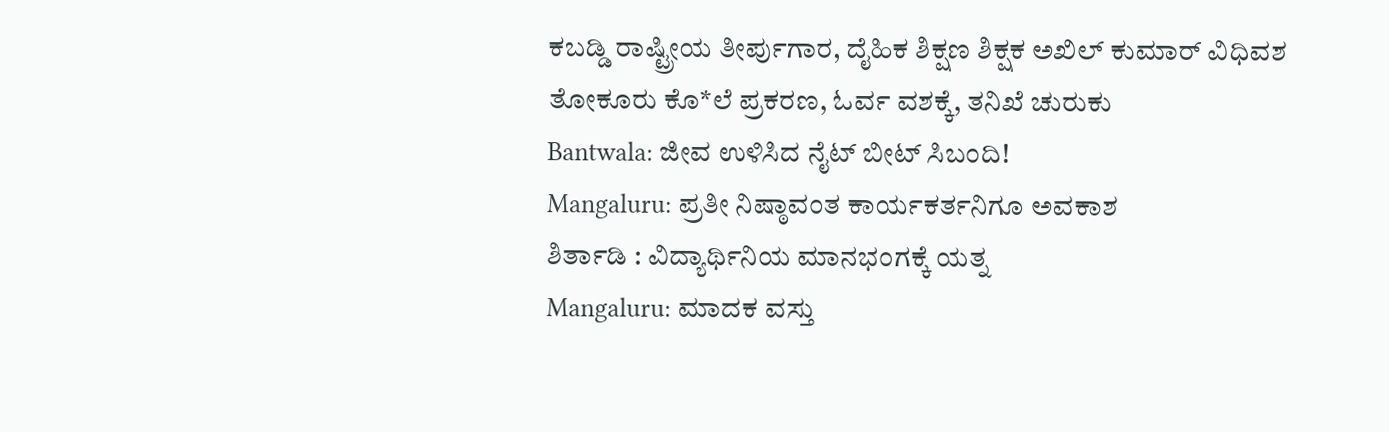ಕಬಡ್ಡಿ ರಾಷ್ಟ್ರೀಯ ತೀರ್ಪುಗಾರ, ದೈಹಿಕ ಶಿಕ್ಷಣ ಶಿಕ್ಷಕ ಅಖಿಲ್ ಕುಮಾರ್ ವಿಧಿವಶ
ತೋಕೂರು ಕೊ*ಲೆ ಪ್ರಕರಣ, ಓರ್ವ ವಶಕ್ಕೆ, ತನಿಖೆ ಚುರುಕು
Bantwala: ಜೀವ ಉಳಿಸಿದ ನೈಟ್ ಬೀಟ್ ಸಿಬಂದಿ!
Mangaluru: ಪ್ರತೀ ನಿಷ್ಠಾವಂತ ಕಾರ್ಯಕರ್ತನಿಗೂ ಅವಕಾಶ
ಶಿರ್ತಾಡಿ : ವಿದ್ಯಾರ್ಥಿನಿಯ ಮಾನಭಂಗಕ್ಕೆ ಯತ್ನ
Mangaluru: ಮಾದಕ ವಸ್ತು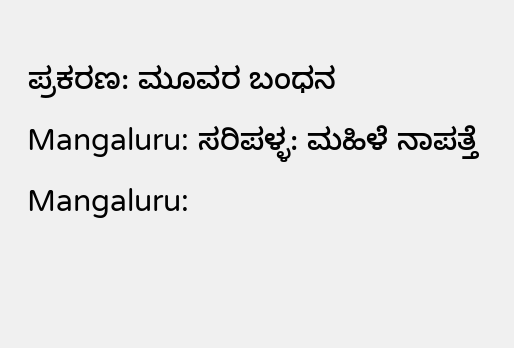ಪ್ರಕರಣ: ಮೂವರ ಬಂಧನ
Mangaluru: ಸರಿಪಳ್ಳ: ಮಹಿಳೆ ನಾಪತ್ತೆ
Mangaluru: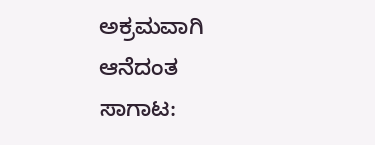ಅಕ್ರಮವಾಗಿ ಆನೆದಂತ ಸಾಗಾಟ: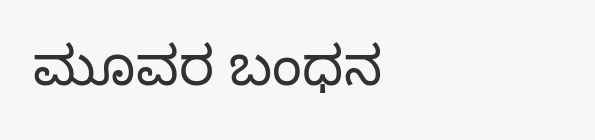ಮೂವರ ಬಂಧನ